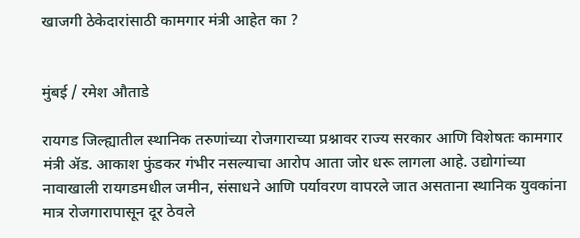खाजगी ठेकेदारांसाठी कामगार मंत्री आहेत का ?


मुंबई / रमेश औताडे

रायगड जिल्ह्यातील स्थानिक तरुणांच्या रोजगाराच्या प्रश्नावर राज्य सरकार आणि विशेषतः कामगार मंत्री ॲड. आकाश फुंडकर गंभीर नसल्याचा आरोप आता जोर धरू लागला आहे. उद्योगांच्या नावाखाली रायगडमधील जमीन, संसाधने आणि पर्यावरण वापरले जात असताना स्थानिक युवकांना मात्र रोजगारापासून दूर ठेवले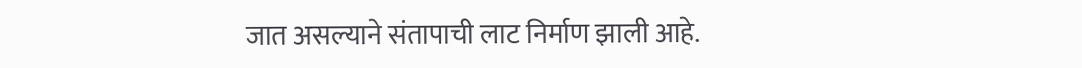जात असल्याने संतापाची लाट निर्माण झाली आहे.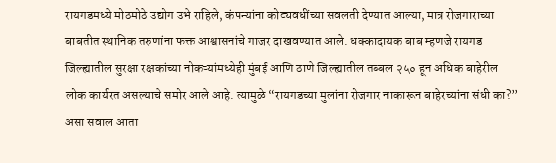रायगडमध्ये मोठमोठे उद्योग उभे राहिले, कंपन्यांना कोट्यवधींच्या सवलती देण्यात आल्या, मात्र रोजगाराच्या बाबतीत स्थानिक तरुणांना फक्त आश्वासनांचे गाजर दाखवण्यात आले. धक्कादायक बाब म्हणजे रायगड जिल्ह्यातील सुरक्षा रक्षकांच्या नोकऱ्यांमध्येही मुंबई आणि ठाणे जिल्ह्यातील तब्बल २५० हून अधिक बाहेरील लोक कार्यरत असल्याचे समोर आले आहे. त्यामुळे “रायगडच्या मुलांना रोजगार नाकारून बाहेरच्यांना संधी का?” असा सवाल आता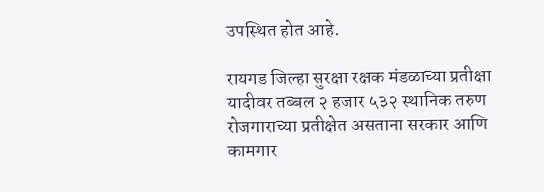उपस्थित होत आहे.

रायगड जिल्हा सुरक्षा रक्षक मंडळाच्या प्रतीक्षा यादीवर तब्बल २ हजार ५३२ स्थानिक तरुण रोजगाराच्या प्रतीक्षेत असताना सरकार आणि कामगार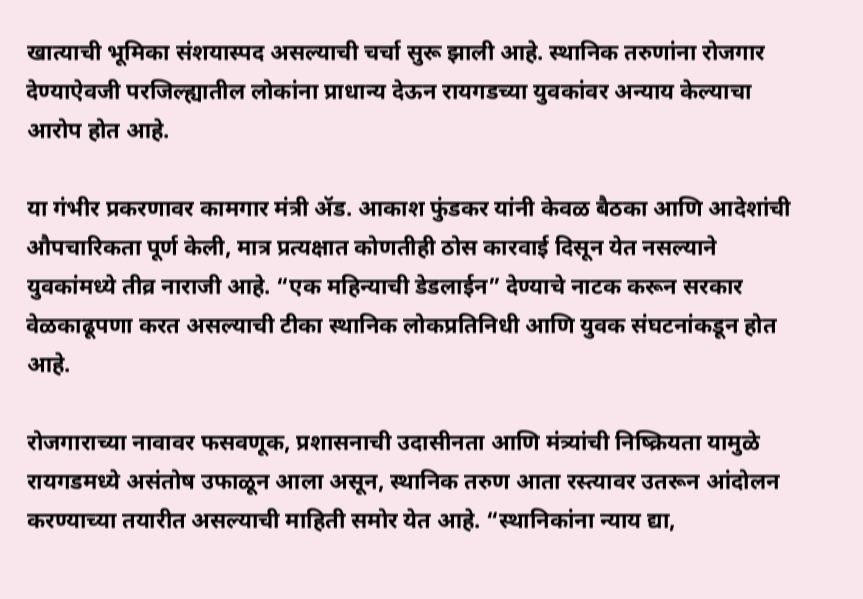खात्याची भूमिका संशयास्पद असल्याची चर्चा सुरू झाली आहे. स्थानिक तरुणांना रोजगार देण्याऐवजी परजिल्ह्यातील लोकांना प्राधान्य देऊन रायगडच्या युवकांवर अन्याय केल्याचा आरोप होत आहे.

या गंभीर प्रकरणावर कामगार मंत्री ॲड. आकाश फुंडकर यांनी केवळ बैठका आणि आदेशांची औपचारिकता पूर्ण केली, मात्र प्रत्यक्षात कोणतीही ठोस कारवाई दिसून येत नसल्याने युवकांमध्ये तीव्र नाराजी आहे. “एक महिन्याची डेडलाईन” देण्याचे नाटक करून सरकार वेळकाढूपणा करत असल्याची टीका स्थानिक लोकप्रतिनिधी आणि युवक संघटनांकडून होत आहे.

रोजगाराच्या नावावर फसवणूक, प्रशासनाची उदासीनता आणि मंत्र्यांची निष्क्रियता यामुळे रायगडमध्ये असंतोष उफाळून आला असून, स्थानिक तरुण आता रस्त्यावर उतरून आंदोलन करण्याच्या तयारीत असल्याची माहिती समोर येत आहे. “स्थानिकांना न्याय द्या,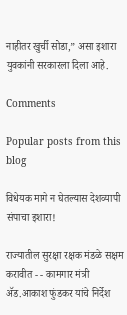नाहीतर खुर्ची सोडा,” असा इशारा युवकांनी सरकारला दिला आहे.

Comments

Popular posts from this blog

विधेयक मागे न घेतल्यास देशव्यापी संपाचा इशारा!

राज्यातील सुरक्षा रक्षक मंडळे सक्षम करावीत - - कामगार मंत्री ॲड.आकाश फुंडकर यांचे निर्देश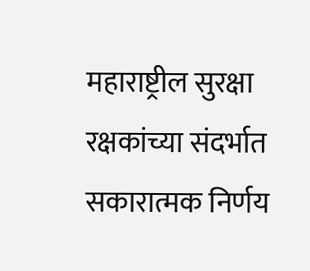महाराष्ट्रील सुरक्षा रक्षकांच्या संदर्भात सकारात्मक निर्णय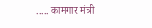..... कामगार मंत्री